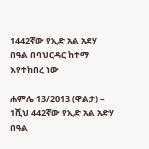1442ኛው የኢድ አል አደሃ በዓል በባህርዳር ከተማ እየተከበረ ነው

ሐምሌ 13/2013 (ዋልታ) – 1ሺህ 442ኛው የኢድ አል አድሃ በዓል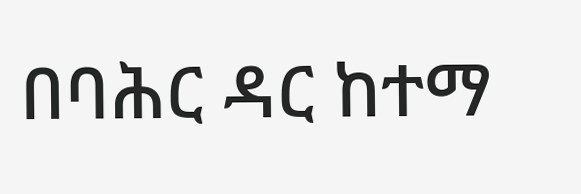በባሕር ዳር ከተማ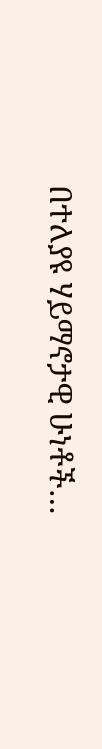በተለያዩ ሃይማኖታዊ ሁነቶች…